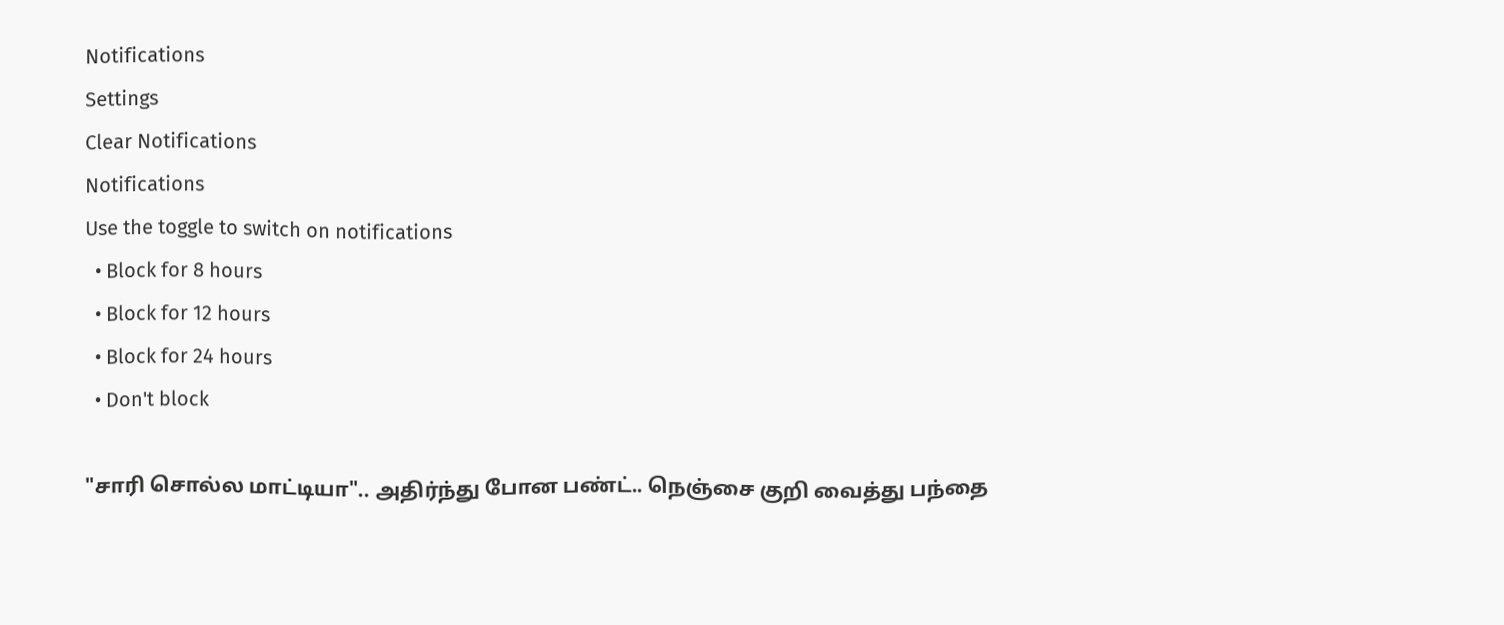Notifications
Settings
Clear Notifications
Notifications
Use the toggle to switch on notifications
  • Block for 8 hours
  • Block for 12 hours
  • Block for 24 hours
  • Don't block

"சாரி சொல்ல மாட்டியா".. அதிர்ந்து போன பண்ட்.. நெஞ்சை குறி வைத்து பந்தை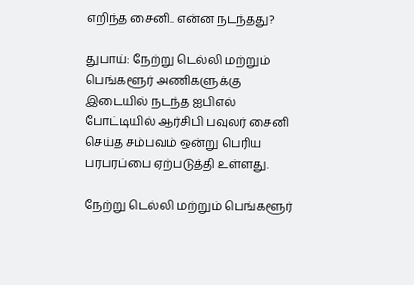எறிந்த சைனி.. என்ன நடந்தது?

துபாய்: நேற்று டெல்லி மற்றும் பெங்களூர் அணிகளுக்கு இடையில் நடந்த ஐபிஎல் போட்டியில் ஆர்சிபி பவுலர் சைனி செய்த சம்பவம் ஒன்று பெரிய பரபரப்பை ஏற்படுத்தி உள்ளது.

நேற்று டெல்லி மற்றும் பெங்களூர்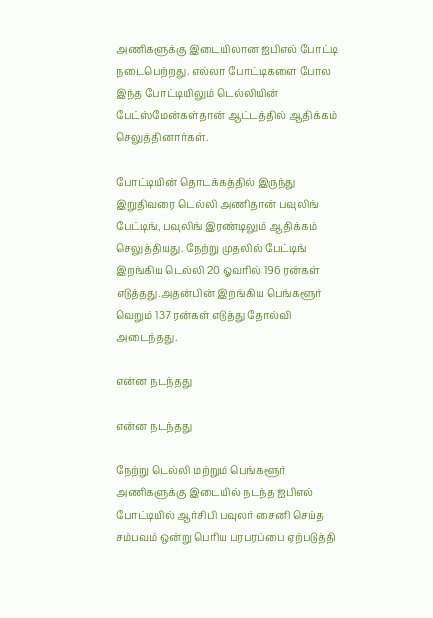அணிகளுக்கு இடையிலான ஐபிஎல் போட்டி நடைபெற்றது. எல்லா போட்டிகளை போல இந்த போட்டியிலும் டெல்லியின் பேட்ஸ்மேன்கள்தான் ஆட்டத்தில் ஆதிக்கம் செலுத்தினார்கள்.

போட்டியின் தொடக்கத்தில் இருந்து இறுதிவரை டெல்லி அணிதான் பவுலிங் பேட்டிங், பவுலிங் இரண்டிலும் ஆதிக்கம் செலுத்தியது. நேற்று முதலில் பேட்டிங் இறங்கிய டெல்லி 20 ஓவரில் 196 ரன்கள் எடுத்தது.அதன்பின் இறங்கிய பெங்களூர் வெறும் 137 ரன்கள் எடுத்து தோல்வி அடைந்தது.

என்ன நடந்தது

என்ன நடந்தது

நேற்று டெல்லி மற்றும் பெங்களூர் அணிகளுக்கு இடையில் நடந்த ஐபிஎல் போட்டியில் ஆர்சிபி பவுலர் சைனி செய்த சம்பவம் ஒன்று பெரிய பரபரப்பை ஏற்படுத்தி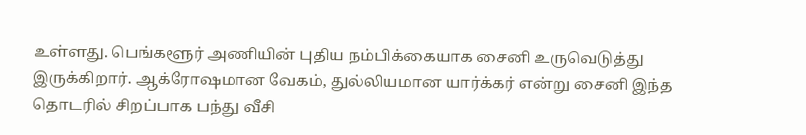உள்ளது. பெங்களூர் அணியின் புதிய நம்பிக்கையாக சைனி உருவெடுத்து இருக்கிறார். ஆக்ரோஷமான வேகம், துல்லியமான யார்க்கர் என்று சைனி இந்த தொடரில் சிறப்பாக பந்து வீசி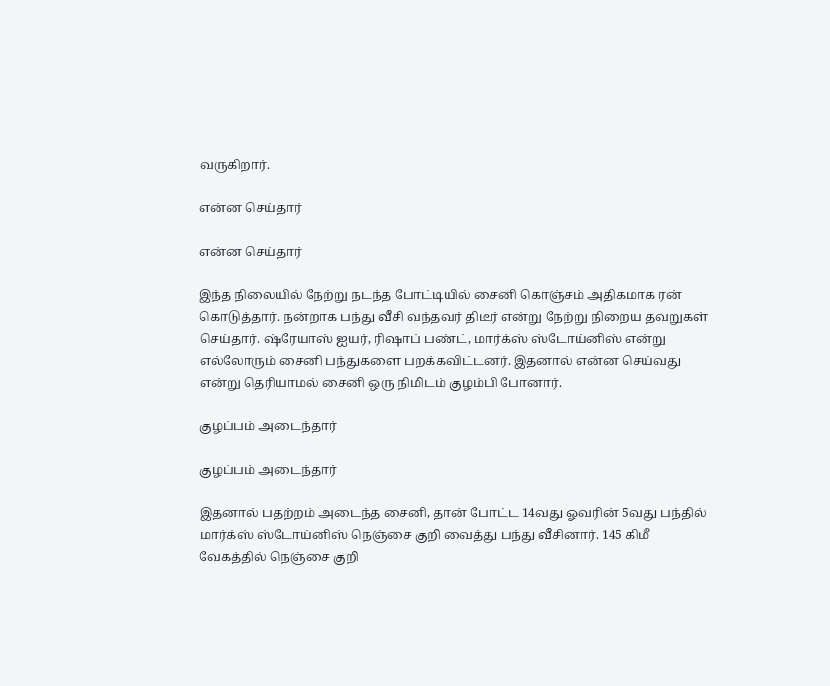வருகிறார்.

என்ன செய்தார்

என்ன செய்தார்

இந்த நிலையில் நேற்று நடந்த போட்டியில் சைனி கொஞ்சம் அதிகமாக ரன் கொடுத்தார். நன்றாக பந்து வீசி வந்தவர் திடீர் என்று நேற்று நிறைய தவறுகள் செய்தார். ஷ்ரேயாஸ் ஐயர், ரிஷாப் பண்ட், மார்க்ஸ் ஸ்டோய்னிஸ் என்று எல்லோரும் சைனி பந்துகளை பறக்கவிட்டனர். இதனால் என்ன செய்வது என்று தெரியாமல் சைனி ஒரு நிமிடம் குழம்பி போனார்.

குழப்பம் அடைந்தார்

குழப்பம் அடைந்தார்

இதனால் பதற்றம் அடைந்த சைனி, தான் போட்ட 14வது ஓவரின் 5வது பந்தில் மார்க்ஸ் ஸ்டோய்னிஸ் நெஞ்சை குறி வைத்து பந்து வீசினார். 145 கிமீ வேகத்தில் நெஞ்சை குறி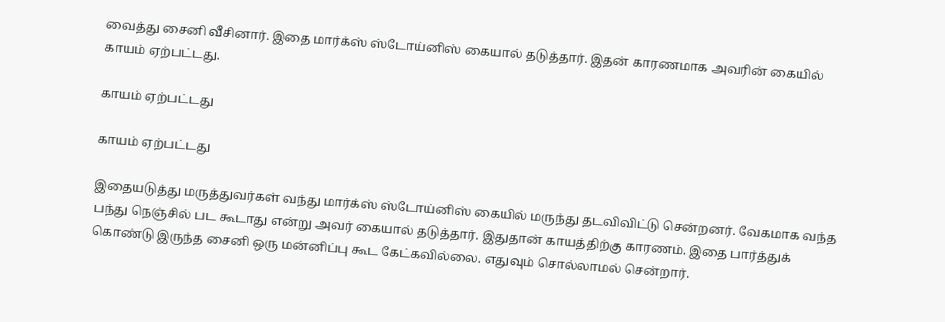வைத்து சைனி வீசினார். இதை மார்க்ஸ் ஸ்டோய்னிஸ் கையால் தடுத்தார். இதன் காரணமாக அவரின் கையில் காயம் ஏற்பட்டது.

காயம் ஏற்பட்டது

காயம் ஏற்பட்டது

இதையடுத்து மருத்துவர்கள் வந்து மார்க்ஸ் ஸ்டோய்னிஸ் கையில் மருந்து தடவிவிட்டு சென்றனர். வேகமாக வந்த பந்து நெஞ்சில் பட கூடாது என்று அவர் கையால் தடுத்தார். இதுதான் காயத்திற்கு காரணம். இதை பார்த்துக் கொண்டு இருந்த சைனி ஒரு மன்னிப்பு கூட கேட்கவில்லை. எதுவும் சொல்லாமல் சென்றார்.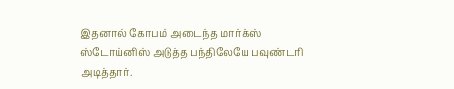இதனால் கோபம் அடைந்த மார்க்ஸ் ஸ்டோய்னிஸ் அடுத்த பந்திலேயே பவுண்டரி அடித்தார்.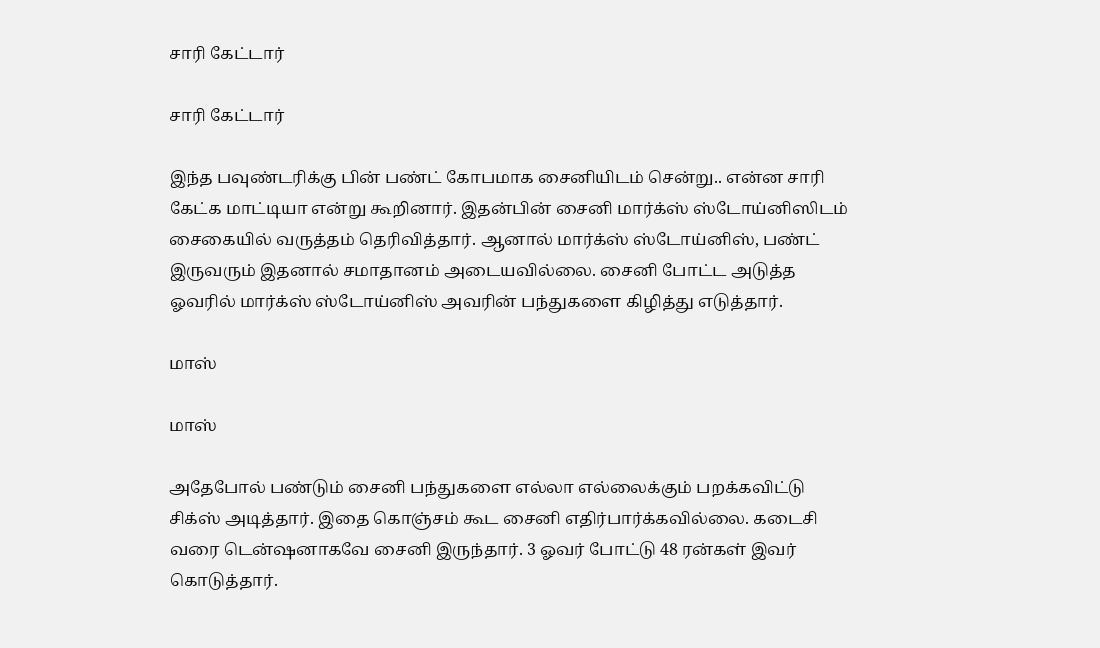சாரி கேட்டார்

சாரி கேட்டார்

இந்த பவுண்டரிக்கு பின் பண்ட் கோபமாக சைனியிடம் சென்று.. என்ன சாரி கேட்க மாட்டியா என்று கூறினார். இதன்பின் சைனி மார்க்ஸ் ஸ்டோய்னிஸிடம் சைகையில் வருத்தம் தெரிவித்தார். ஆனால் மார்க்ஸ் ஸ்டோய்னிஸ், பண்ட் இருவரும் இதனால் சமாதானம் அடையவில்லை. சைனி போட்ட அடுத்த ஓவரில் மார்க்ஸ் ஸ்டோய்னிஸ் அவரின் பந்துகளை கிழித்து எடுத்தார்.

மாஸ்

மாஸ்

அதேபோல் பண்டும் சைனி பந்துகளை எல்லா எல்லைக்கும் பறக்கவிட்டு சிக்ஸ் அடித்தார். இதை கொஞ்சம் கூட சைனி எதிர்பார்க்கவில்லை. கடைசி வரை டென்ஷனாகவே சைனி இருந்தார். 3 ஓவர் போட்டு 48 ரன்கள் இவர் கொடுத்தார்.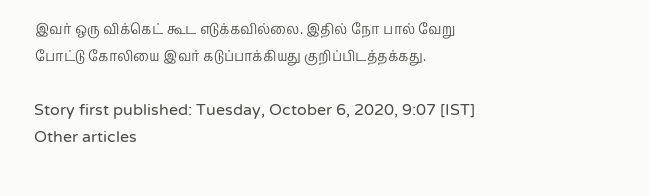இவர் ஒரு விக்கெட் கூட எடுக்கவில்லை. இதில் நோ பால் வேறு போட்டு கோலியை இவர் கடுப்பாக்கியது குறிப்பிடத்தக்கது.

Story first published: Tuesday, October 6, 2020, 9:07 [IST]
Other articles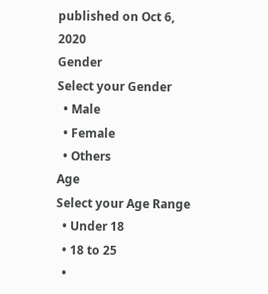published on Oct 6, 2020
Gender
Select your Gender
  • Male
  • Female
  • Others
Age
Select your Age Range
  • Under 18
  • 18 to 25
  •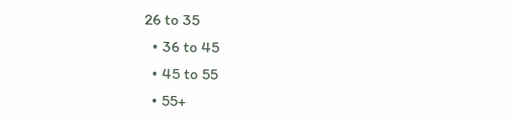26 to 35
  • 36 to 45
  • 45 to 55
  • 55+